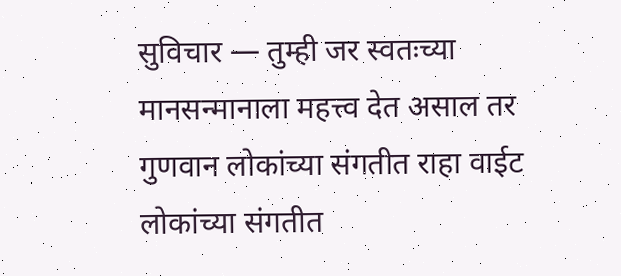सुविचार — तुम्ही जर स्वतःच्या मानसन्मानाला महत्त्व देत असाल तर गुणवान लोकांच्या संगतीत राहा वाईट लोकांच्या संगतीत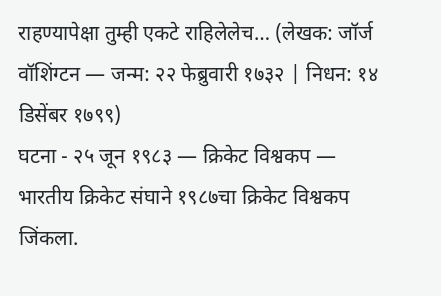राहण्यापेक्षा तुम्ही एकटे राहिलेलेच… (लेखक: जॉर्ज वॉशिंग्टन — जन्म: २२ फेब्रुवारी १७३२ | निधन: १४ डिसेंबर १७९९)
घटना - २५ जून १९८३ — क्रिकेट विश्वकप — भारतीय क्रिकेट संघाने १९८७चा क्रिकेट विश्वकप जिंकला.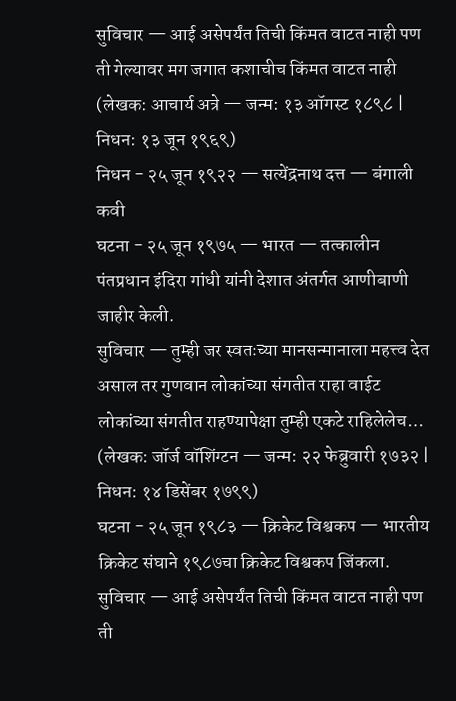सुविचार — आई असेपर्यंत तिची किंमत वाटत नाही पण ती गेल्यावर मग जगात कशाचीच किंमत वाटत नाही (लेखक: आचार्य अत्रे — जन्म: १३ ऑगस्ट १८९८ | निधन: १३ जून १९६९)
निधन - २५ जून १९२२ — सत्येंद्रनाथ दत्त — बंगाली कवी
घटना - २५ जून १९७५ — भारत — तत्कालीन पंतप्रधान इंदिरा गांधी यांनी देशात अंतर्गत आणीबाणी जाहीर केली.
सुविचार — तुम्ही जर स्वतःच्या मानसन्मानाला महत्त्व देत असाल तर गुणवान लोकांच्या संगतीत राहा वाईट लोकांच्या संगतीत राहण्यापेक्षा तुम्ही एकटे राहिलेलेच… (लेखक: जॉर्ज वॉशिंग्टन — जन्म: २२ फेब्रुवारी १७३२ | निधन: १४ डिसेंबर १७९९)
घटना - २५ जून १९८३ — क्रिकेट विश्वकप — भारतीय क्रिकेट संघाने १९८७चा क्रिकेट विश्वकप जिंकला.
सुविचार — आई असेपर्यंत तिची किंमत वाटत नाही पण ती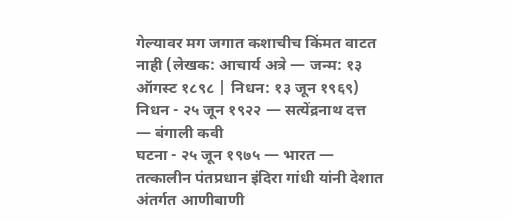गेल्यावर मग जगात कशाचीच किंमत वाटत नाही (लेखक: आचार्य अत्रे — जन्म: १३ ऑगस्ट १८९८ | निधन: १३ जून १९६९)
निधन - २५ जून १९२२ — सत्येंद्रनाथ दत्त — बंगाली कवी
घटना - २५ जून १९७५ — भारत — तत्कालीन पंतप्रधान इंदिरा गांधी यांनी देशात अंतर्गत आणीबाणी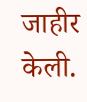जाहीर केली.